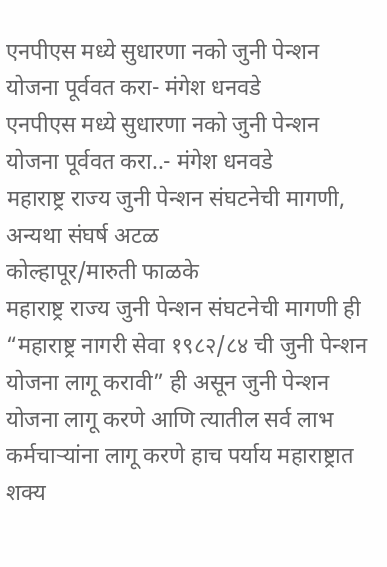एनपीएस मध्ये सुधारणा नको जुनी पेन्शन योजना पूर्ववत करा- मंगेश धनवडे
एनपीएस मध्ये सुधारणा नको जुनी पेन्शन योजना पूर्ववत करा..- मंगेश धनवडे
महाराष्ट्र राज्य जुनी पेन्शन संघटनेची मागणी, अन्यथा संघर्ष अटळ
कोल्हापूर/मारुती फाळके
महाराष्ट्र राज्य जुनी पेन्शन संघटनेची मागणी ही “महाराष्ट्र नागरी सेवा १९८२/८४ ची जुनी पेन्शन योजना लागू करावी” ही असून जुनी पेन्शन योजना लागू करणे आणि त्यातील सर्व लाभ कर्मचाऱ्यांना लागू करणे हाच पर्याय महाराष्ट्रात शक्य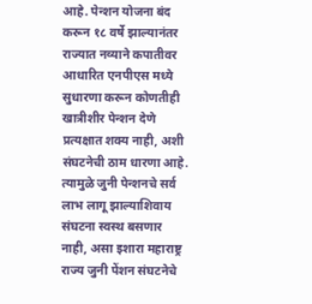आहे. पेन्शन योजना बंद करून १८ वर्षे झाल्यानंतर राज्यात नव्याने कपातीवर आधारित एनपीएस मध्ये सुधारणा करून कोणतीही खात्रीशीर पेन्शन देणे प्रत्यक्षात शक्य नाही, अशी संघटनेची ठाम धारणा आहे. त्यामुळे जुनी पेन्शनचे सर्व लाभ लागू झाल्याशिवाय संघटना स्वस्थ बसणार नाही, असा इशारा महाराष्ट्र राज्य जुनी पेंशन संघटनेचे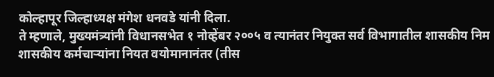कोल्हापूर जिल्हाध्यक्ष मंगेश धनवडे यांनी दिला.
ते म्हणाले, मुख्यमंत्र्यांनी विधानसभेत १ नोव्हेंबर २००५ व त्यानंतर नियुक्त सर्व विभागातील शासकीय निम शासकीय कर्मचाऱ्यांना नियत वयोमानानंतर (तीस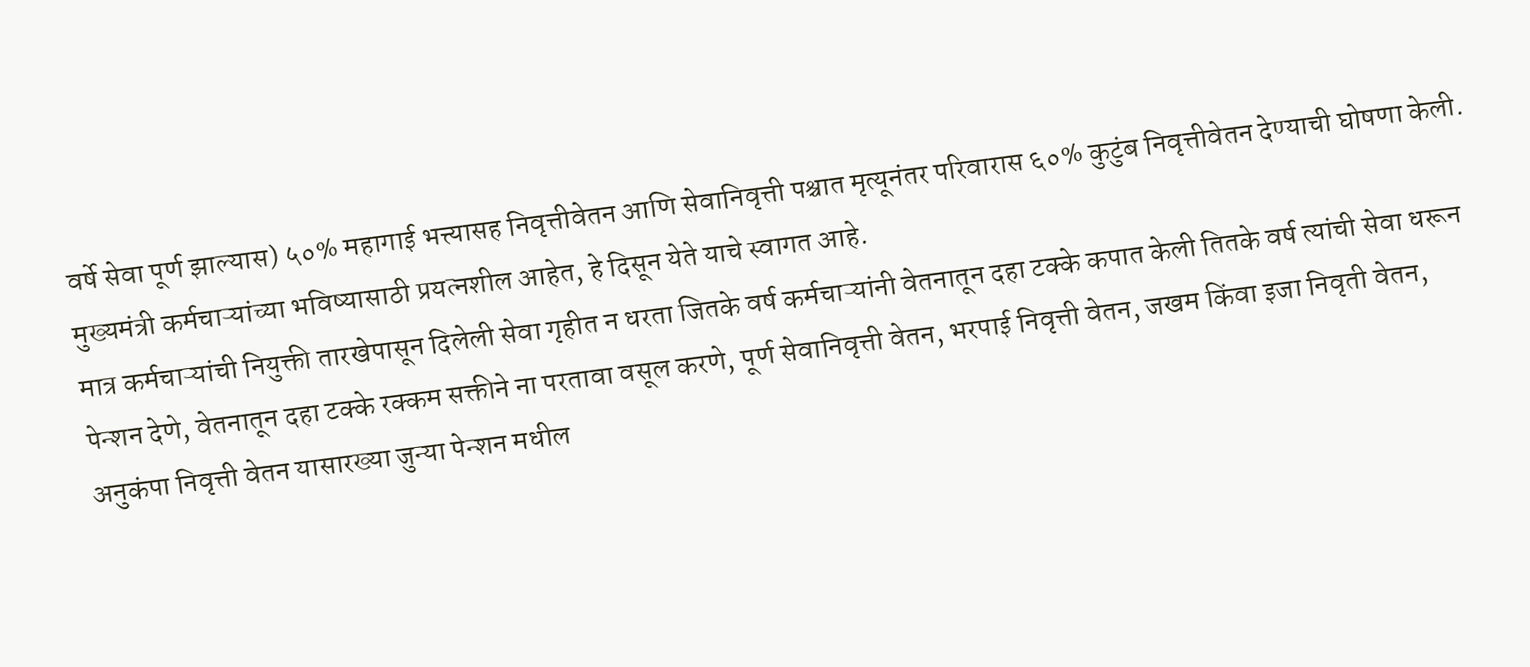वर्षे सेवा पूर्ण झाल्यास) ५०% महागाई भत्त्यासह निवृत्तीवेतन आणि सेवानिवृत्ती पश्चात मृत्यूनंतर परिवारास ६०% कुटुंब निवृत्तीवेतन देण्याची घोषणा केली. मुख्यमंत्री कर्मचाऱ्यांच्या भविष्यासाठी प्रयत्नशील आहेत, हे दिसून येते याचे स्वागत आहे.
मात्र कर्मचाऱ्यांची नियुक्ती तारखेपासून दिलेली सेवा गृहीत न धरता जितके वर्ष कर्मचाऱ्यांनी वेतनातून दहा टक्के कपात केली तितके वर्ष त्यांची सेवा धरून पेन्शन देणे, वेतनातून दहा टक्के रक्कम सक्तीने ना परतावा वसूल करणे, पूर्ण सेवानिवृत्ती वेतन, भरपाई निवृत्ती वेतन, जखम किंवा इजा निवृती वेतन, अनुकंपा निवृत्ती वेतन यासारख्या जुन्या पेन्शन मधील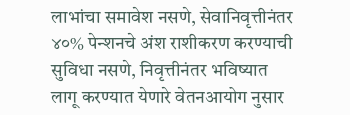लाभांचा समावेश नसणे, सेवानिवृत्तीनंतर ४०% पेन्शनचे अंश राशीकरण करण्याची सुविधा नसणे, निवृत्तीनंतर भविष्यात लागू करण्यात येणारे वेतनआयोग नुसार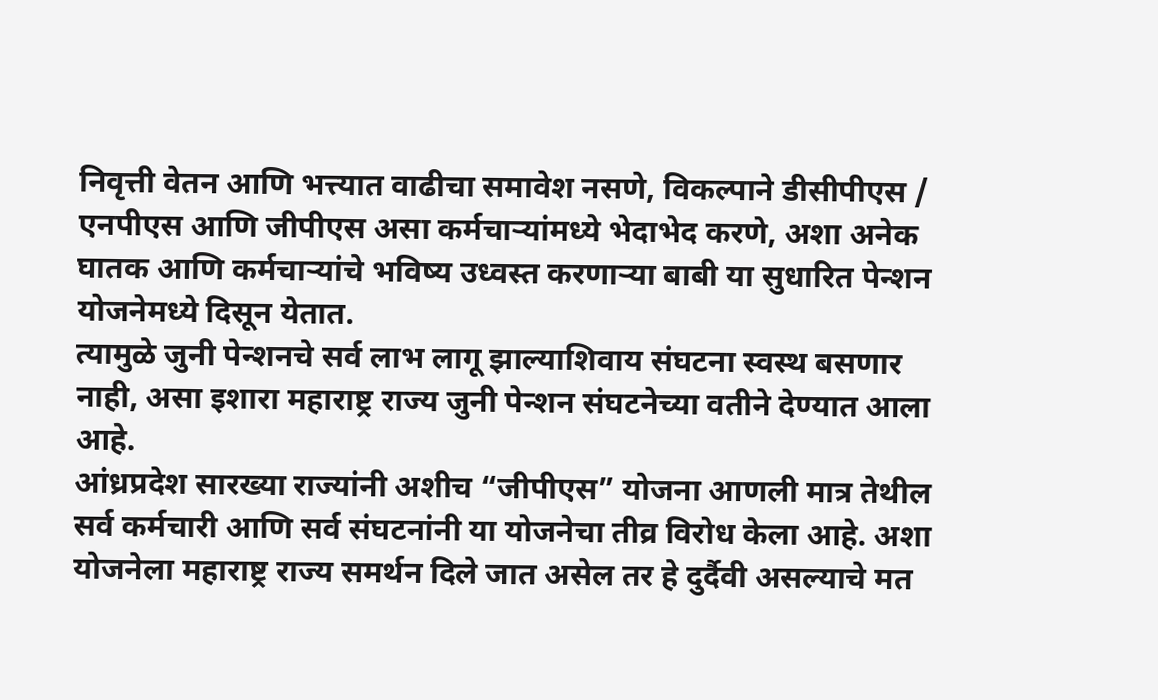निवृत्ती वेतन आणि भत्त्यात वाढीचा समावेश नसणे, विकल्पाने डीसीपीएस / एनपीएस आणि जीपीएस असा कर्मचाऱ्यांमध्ये भेदाभेद करणे, अशा अनेक घातक आणि कर्मचाऱ्यांचे भविष्य उध्वस्त करणाऱ्या बाबी या सुधारित पेन्शन योजनेमध्ये दिसून येतात.
त्यामुळे जुनी पेन्शनचे सर्व लाभ लागू झाल्याशिवाय संघटना स्वस्थ बसणार नाही, असा इशारा महाराष्ट्र राज्य जुनी पेन्शन संघटनेच्या वतीने देण्यात आला आहे.
आंध्रप्रदेश सारख्या राज्यांनी अशीच “जीपीएस” योजना आणली मात्र तेथील सर्व कर्मचारी आणि सर्व संघटनांनी या योजनेचा तीव्र विरोध केला आहे. अशा योजनेला महाराष्ट्र राज्य समर्थन दिले जात असेल तर हे दुर्दैवी असल्याचे मत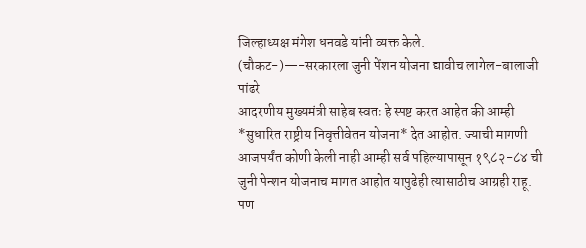जिल्हाध्यक्ष मंगेश धनवडे यांनी व्यक्त केले.
(चौकट-)—-सरकारला जुनी पेंशन योजना द्यावीच लागेल-बालाजी पांढरे
आदरणीय मुख्यमंत्री साहेब स्वतः हे स्पष्ट करत आहेत की आम्ही *सुधारित राष्ट्रीय निवृत्तीवेतन योजना* देत आहोत. ज्याची मागणी आजपर्यंत कोणी केली नाही आम्ही सर्व पहिल्यापासून १९८२-८४ ची जुनी पेन्शन योजनाच मागत आहोत यापुढेही त्यासाठीच आग्रही राहू.
पण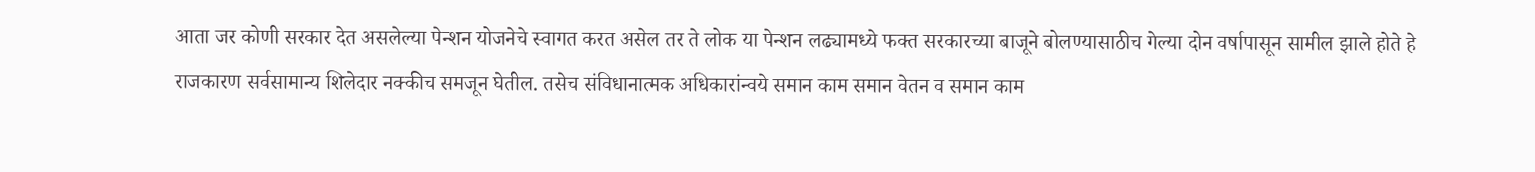आता जर कोणी सरकार देत असलेल्या पेन्शन योजनेचे स्वागत करत असेल तर ते लोक या पेन्शन लढ्यामध्ये फक्त सरकारच्या बाजूने बोलण्यासाठीच गेल्या दोन वर्षापासून सामील झाले होते हे राजकारण सर्वसामान्य शिलेदार नक्कीच समजून घेतील. तसेच संविधानात्मक अधिकारांन्वये समान काम समान वेतन व समान काम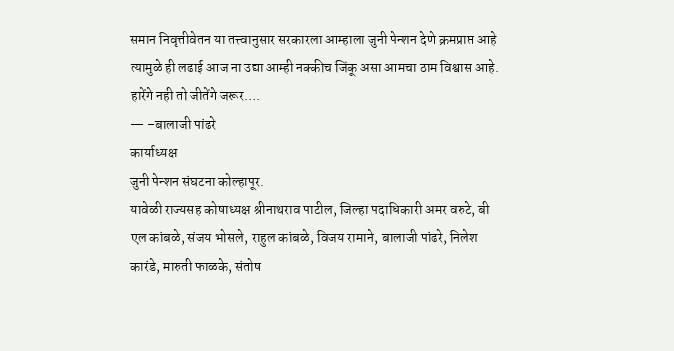समान निवृत्तीवेतन या तत्त्वानुसार सरकारला आम्हाला जुनी पेन्शन देणे क्रमप्राप्त आहे त्यामुळे ही लढाई आज ना उद्या आम्ही नक्कीच जिंकू असा आमचा ठाम विश्वास आहे.
हारेंगे नही तो जीतेंगे जरूर….
— –बालाजी पांढरे
कार्याध्यक्ष
जुनी पेन्शन संघटना कोल्हापूर.
यावेळी राज्यसह कोषाध्यक्ष श्रीनाथराव पाटील, जिल्हा पदाधिकारी अमर वरुटे, बी एल कांबळे, संजय भोसले, राहुल कांबळे, विजय रामाने, बालाजी पांढरे, निलेश कारंडे, मारुती फाळके, संतोष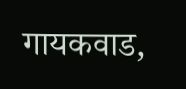गायकवाड,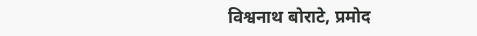विश्वनाथ बोराटे, प्रमोद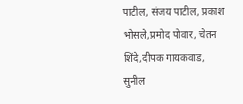पाटील, संजय पाटील, प्रकाश भोसले,प्रमोद पोवार, चेतन शिंदे,दीपक गायकवाड, सुनील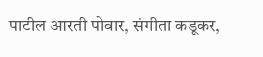पाटील आरती पोवार, संगीता कडूकर,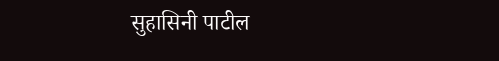सुहासिनी पाटील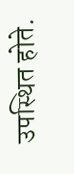उपस्थित होते.